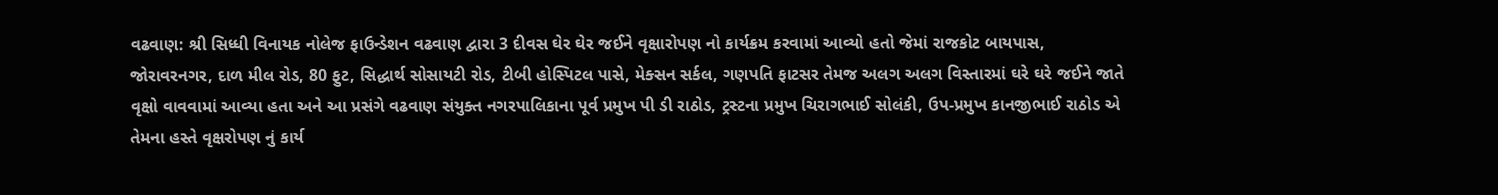વઢવાણ: શ્રી સિધ્ધી વિનાયક નોલેજ ફાઉન્ડેશન વઢવાણ દ્વારા 3 દીવસ ઘેર ઘેર જઈને વૃક્ષારોપણ નો કાર્યક્રમ કરવામાં આવ્યો હતો જેમાં રાજકોટ બાયપાસ, જોરાવરનગર, દાળ મીલ રોડ, 80 ફુટ, સિદ્ધાર્થ સોસાયટી રોડ, ટીબી હોસ્પિટલ પાસે, મેક્સન સર્કલ, ગણપતિ ફાટસર તેમજ અલગ અલગ વિસ્તારમાં ઘરે ઘરે જઈને જાતે વૃક્ષો વાવવામાં આવ્યા હતા અને આ પ્રસંગે વઢવાણ સંયુક્ત નગરપાલિકાના પૂર્વ પ્રમુખ પી ડી રાઠોડ, ટ્રસ્ટના પ્રમુખ ચિરાગભાઈ સોલંકી, ઉપ-પ્રમુખ કાનજીભાઈ રાઠોડ એ તેમના હસ્તે વૃક્ષરોપણ નું કાર્ય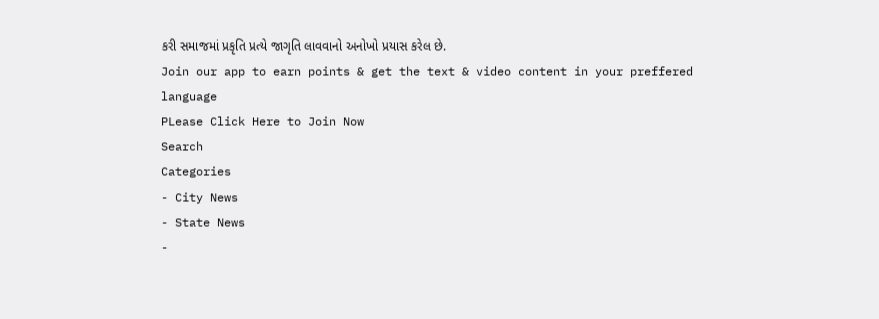કરી સમાજમાં પ્રકૃતિ પ્રત્યે જાગૃતિ લાવવાનો અનોખો પ્રયાસ કરેલ છે.
Join our app to earn points & get the text & video content in your preffered language
PLease Click Here to Join Now
Search
Categories
- City News
- State News
-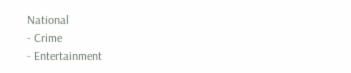National
- Crime
- Entertainment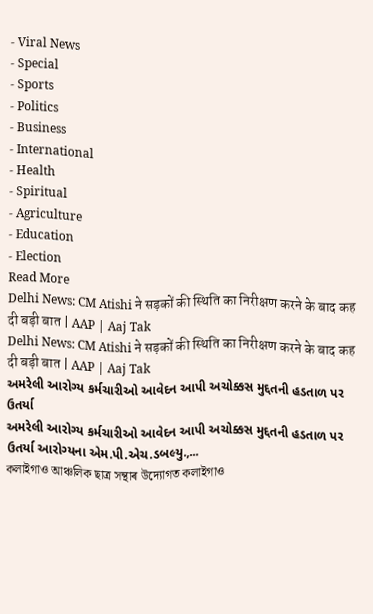- Viral News
- Special
- Sports
- Politics
- Business
- International
- Health
- Spiritual
- Agriculture
- Education
- Election
Read More
Delhi News: CM Atishi ने सड़कों की स्थिति का निरीक्षण करने के बाद कह दी बड़ी बात | AAP | Aaj Tak
Delhi News: CM Atishi ने सड़कों की स्थिति का निरीक्षण करने के बाद कह दी बड़ी बात | AAP | Aaj Tak
અમરેલી આરોગ્ય કર્મચારીઓ આવેદન આપી અચોક્કસ મુદ્દતની હડતાળ પર ઉતર્યા
અમરેલી આરોગ્ય કર્મચારીઓ આવેદન આપી અચોક્કસ મુદ્દતની હડતાળ પર ઉતર્યા આરોગ્યના એમ.પી.એચ.ડબલ્યુ.,...
কলাইগাও আঞ্চলিক ছাত্ৰ সন্থাৰ উদ্যোগত কলাইগাও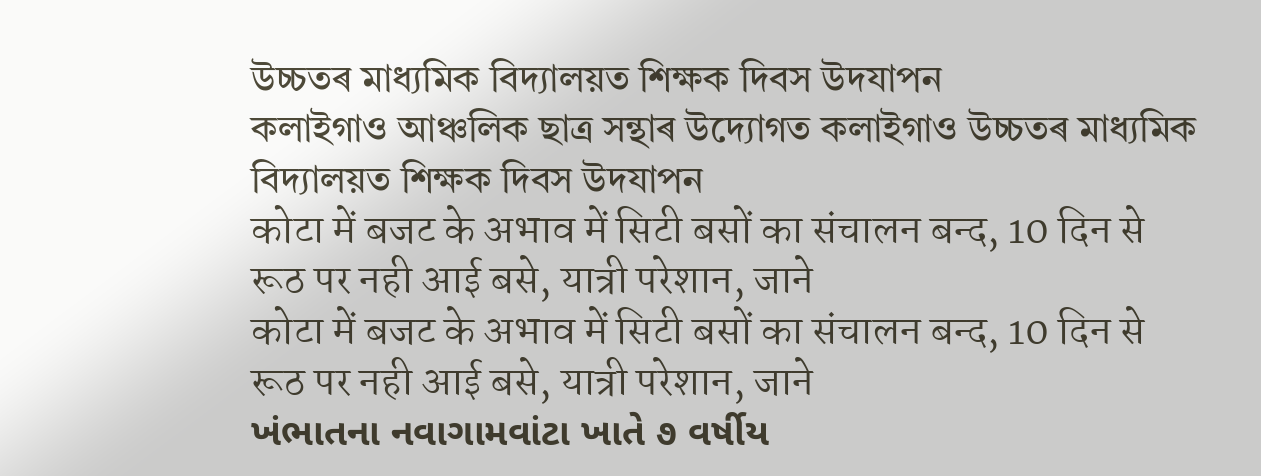উচ্চতৰ মাধ্যমিক বিদ্যালয়ত শিক্ষক দিবস উদযাপন
কলাইগাও আঞ্চলিক ছাত্ৰ সন্থাৰ উদ্যোগত কলাইগাও উচ্চতৰ মাধ্যমিক বিদ্যালয়ত শিক্ষক দিবস উদযাপন
कोटा में बजट के अभाव में सिटी बसों का संचालन बन्द, 10 दिन से रूठ पर नही आई बसे, यात्री परेशान, जाने
कोटा में बजट के अभाव में सिटी बसों का संचालन बन्द, 10 दिन से रूठ पर नही आई बसे, यात्री परेशान, जाने
ખંભાતના નવાગામવાંટા ખાતે ૭ વર્ષીય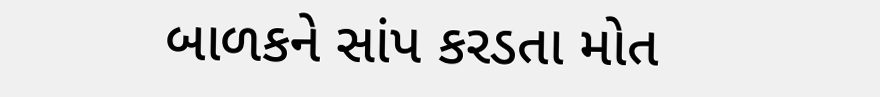બાળકને સાંપ કરડતા મોત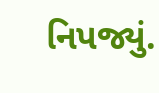નિપજ્યું.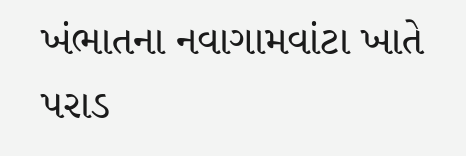ખંભાતના નવાગામવાંટા ખાતે પરાડ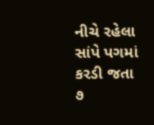નીચે રહેલા સાંપે પગમાં કરડી જતા ૭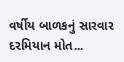વર્ષીય બાળકનું સારવાર દરમિયાન મોત...